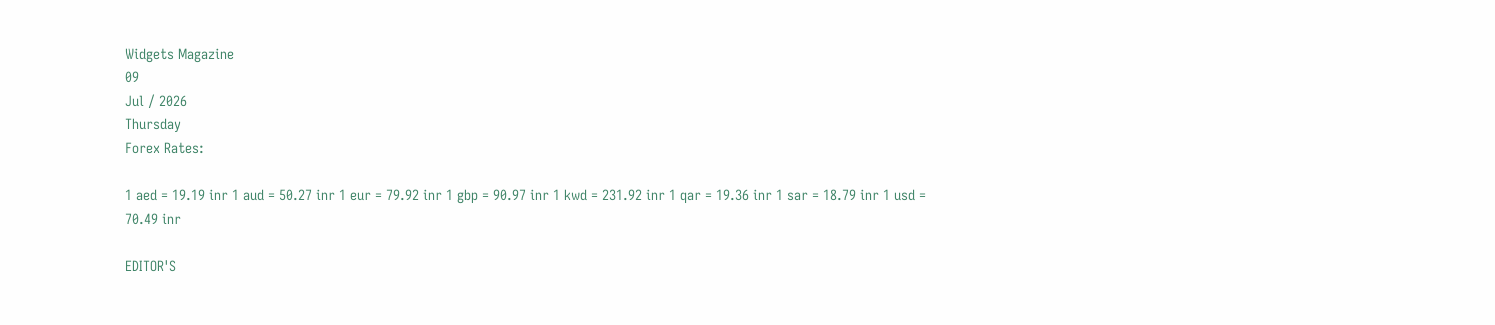Widgets Magazine
09
Jul / 2026
Thursday
Forex Rates:

1 aed = 19.19 inr 1 aud = 50.27 inr 1 eur = 79.92 inr 1 gbp = 90.97 inr 1 kwd = 231.92 inr 1 qar = 19.36 inr 1 sar = 18.79 inr 1 usd = 70.49 inr

EDITOR'S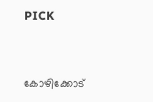PICK


കോഴിക്കോട്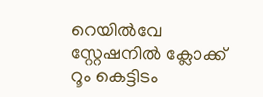റെയിൽവേ സ്റ്റേഷനിൽ ക്ലോക്ക് റൂം കെട്ടിടം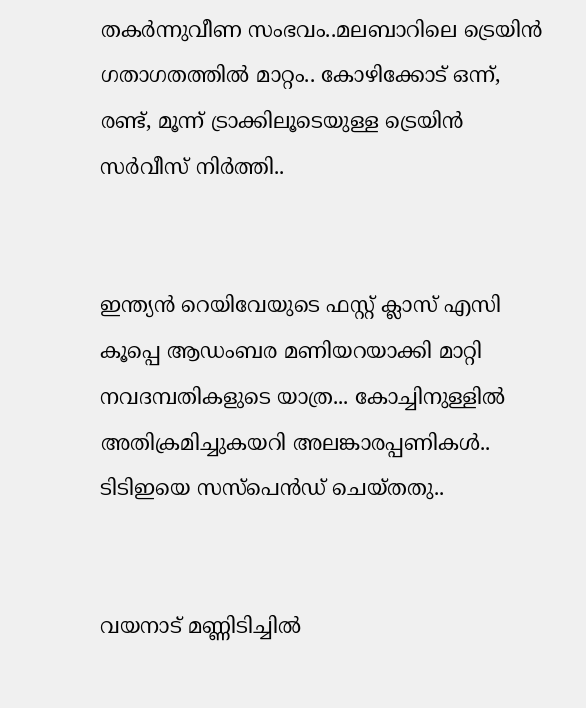തകർന്നുവീണ സംഭവം..മലബാറിലെ ട്രെയിൻ ഗതാഗതത്തിൽ മാറ്റം.. കോഴിക്കോട് ഒന്ന്, രണ്ട്, മൂന്ന് ട്രാക്കിലൂടെയുള്ള ട്രെയിൻ സർവീസ് നിർത്തി..


ഇന്ത്യന്‍ റെയിവേയുടെ ഫസ്റ്റ് ക്ലാസ് എസി കൂപ്പെ ആഡംബര മണിയറയാക്കി മാറ്റി നവദമ്പതികളുടെ യാത്ര... കോച്ചിനുള്ളില്‍ അതിക്രമിച്ചുകയറി അലങ്കാരപ്പണികള്‍.. ടിടിഇയെ സസ്പെന്‍ഡ് ചെയ്തതു..


വയനാട് മണ്ണിടിച്ചിൽ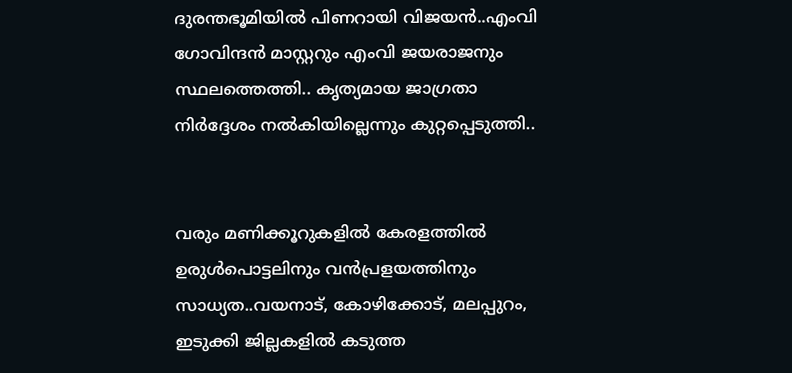ദുരന്തഭൂമിയിൽ പിണറായി വിജയൻ..എംവി ഗോവിന്ദൻ മാസ്റ്ററും എംവി ജയരാജനും സ്ഥലത്തെത്തി.. കൃത്യമായ ജാഗ്രതാ നിർദ്ദേശം നൽകിയില്ലെന്നും കുറ്റപ്പെടുത്തി..


വരും മണിക്കൂറുകളില്‍ കേരളത്തില്‍ ഉരുള്‍പൊട്ടലിനും വന്‍പ്രളയത്തിനും സാധ്യത..വയനാട്, കോഴിക്കോട്, മലപ്പുറം, ഇടുക്കി ജില്ലകളില്‍ കടുത്ത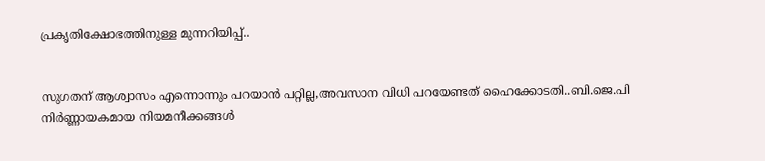പ്രകൃതിക്ഷോഭത്തിനുള്ള മുന്നറിയിപ്പ്..


സുഗതന് ആശ്വാസം എന്നൊന്നും പറയാൻ പറ്റില്ല,അവസാന വിധി പറയേണ്ടത് ഹൈക്കോടതി..ബി.ജെ.പി നിര്‍ണ്ണായകമായ നിയമനീക്കങ്ങള്‍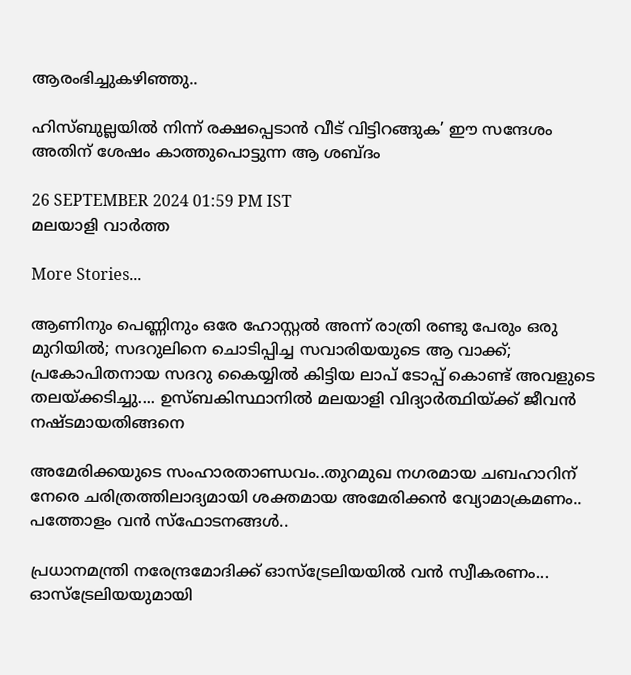ആരംഭിച്ചുകഴിഞ്ഞു..

ഹിസ്ബുല്ലയിൽ നിന്ന് രക്ഷപ്പെടാൻ വീട് വിട്ടിറങ്ങുക’ ഈ സന്ദേശം അതിന് ശേഷം കാത്തുപൊട്ടുന്ന ആ ശബ്ദം

26 SEPTEMBER 2024 01:59 PM IST
മലയാളി വാര്‍ത്ത

More Stories...

ആണിനും പെണ്ണിനും ഒരേ ഹോസ്റ്റൽ അന്ന് രാത്രി രണ്ടു പേരും ഒരു മുറിയിൽ; സദറുലിനെ ചൊടിപ്പിച്ച സവാരിയയുടെ ആ വാക്ക്; പ്രകോപിതനായ സദറു കൈയ്യിൽ കിട്ടിയ ലാപ് ടോപ്പ് കൊണ്ട് അവളുടെ തലയ്ക്കടിച്ചു.... ഉസ്ബകിസ്ഥാനിൽ മലയാളി വിദ്യാർത്ഥിയ്ക്ക് ജീവൻ നഷ്ടമായതിങ്ങനെ

അമേരിക്കയുടെ സംഹാരതാണ്ഡവം..തുറമുഖ നഗരമായ ചബഹാറിന് നേരെ ചരിത്രത്തിലാദ്യമായി ശക്തമായ അമേരിക്കന്‍ വ്യോമാക്രമണം.. പത്തോളം വന്‍ സ്‌ഫോടനങ്ങൾ..

പ്രധാനമന്ത്രി നരേന്ദ്രമോദിക്ക് ഓസ്ട്രേലിയയിൽ വൻ സ്വീകരണം... ഓസ്ട്രേലിയയുമായി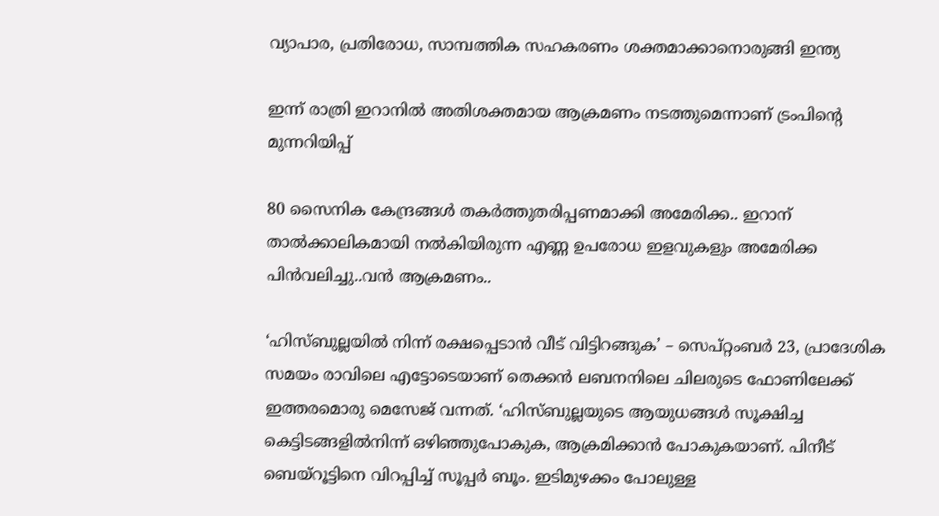വ്യാപാര, പ്രതിരോധ, സാമ്പത്തിക സഹകരണം ശക്തമാക്കാനൊരുങ്ങി ഇന്ത്യ

ഇന്ന് രാത്രി ഇറാനില്‍ അതിശക്തമായ ആക്രമണം നടത്തുമെന്നാണ് ട്രംപിന്റെ മുന്നറിയിപ്പ്

80 സൈനിക കേന്ദ്രങ്ങള്‍ തകര്‍ത്തുതരിപ്പണമാക്കി അമേരിക്ക.. ഇറാന് താല്‍ക്കാലികമായി നല്‍കിയിരുന്ന എണ്ണ ഉപരോധ ഇളവുകളും അമേരിക്ക പിന്‍വലിച്ചു..വൻ ആക്രമണം..

‘ഹിസ്ബുല്ലയിൽ നിന്ന് രക്ഷപ്പെടാൻ വീട് വിട്ടിറങ്ങുക’ – സെപ്റ്റംബർ 23, പ്രാദേശിക സമയം രാവിലെ എട്ടോടെയാണ് തെക്കൻ ലബനനിലെ ചിലരുടെ ഫോണിലേക്ക് ഇത്തരമൊരു മെസേജ് വന്നത്. ‘ഹിസ്ബുല്ലയുടെ ആയുധങ്ങൾ സൂക്ഷിച്ച കെട്ടിടങ്ങളിൽനിന്ന് ഒഴിഞ്ഞുപോകുക, ആക്രമിക്കാൻ പോകുകയാണ്. പിനീട് ബെയ്‌റൂട്ടിനെ വിറപ്പിച്ച് സൂപ്പര്‍ ബൂം. ഇടിമുഴക്കം പോലുള്ള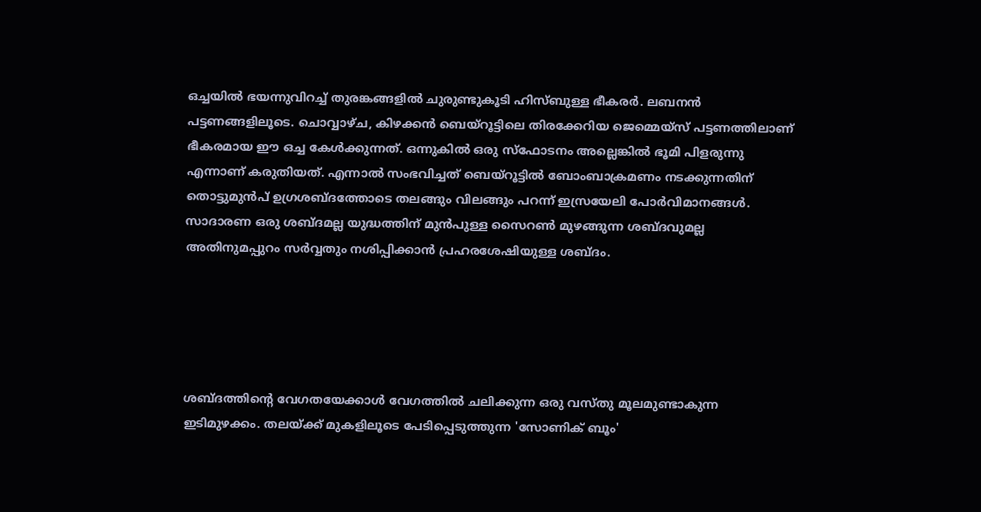ഒച്ചയില്‍ ഭയന്നുവിറച്ച് തുരങ്കങ്ങളില്‍ ചുരുണ്ടുകൂടി ഹിസ്ബുള്ള ഭീകരര്‍. ലബനന്‍ പട്ടണങ്ങളിലൂടെ. ചൊവ്വാഴ്ച, കിഴക്കന്‍ ബെയ്‌റൂട്ടിലെ തിരക്കേറിയ ജെമ്മെയ്‌സ് പട്ടണത്തിലാണ് ഭീകരമായ ഈ ഒച്ച കേള്‍ക്കുന്നത്. ഒന്നുകില്‍ ഒരു സ്‌ഫോടനം അല്ലെങ്കില്‍ ഭൂമി പിളരുന്നു എന്നാണ് കരുതിയത്. എന്നാല്‍ സംഭവിച്ചത് ബെയ്‌റൂട്ടില്‍ ബോംബാക്രമണം നടക്കുന്നതിന് തൊട്ടുമുന്‍പ് ഉഗ്രശബ്ദത്തോടെ തലങ്ങും വിലങ്ങും പറന്ന് ഇസ്രയേലി പോര്‍വിമാനങ്ങള്‍. സാദാരണ ഒരു ശബ്ദമല്ല യുദ്ധത്തിന് മുന്‍പുള്ള സൈറണ്‍ മുഴങ്ങുന്ന ശബ്ദവുമല്ല അതിനുമപ്പുറം സര്‍വ്വതും നശിപ്പിക്കാന്‍ പ്രഹരശേഷിയുള്ള ശബ്ദം.





ശബ്ദത്തിന്റെ വേഗതയേക്കാള്‍ വേഗത്തില്‍ ചലിക്കുന്ന ഒരു വസ്തു മൂലമുണ്ടാകുന്ന ഇടിമുഴക്കം. തലയ്ക്ക് മുകളിലൂടെ പേടിപ്പെടുത്തുന്ന 'സോണിക് ബൂം'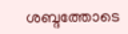ശബ്ദത്തോടെ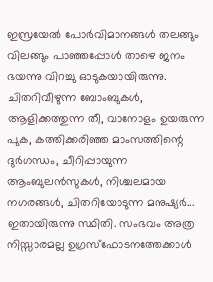ഇസ്രയേല്‍ പോര്‍വിമാനങ്ങള്‍ തലങ്ങും വിലങ്ങും പാഞ്ഞപ്പോള്‍ താഴെ ജനം ഭയന്നു വിറച്ചു ഓടുകയായിരുന്നു. ചിതറിവീഴുന്ന ബോംബുകള്‍, ആളിക്കത്തുന്ന തീ, വാനോളം ഉയരുന്ന പുക, കത്തിക്കരിഞ്ഞ മാംസത്തിന്റെ ദുര്‍ഗന്ധം, ചീറിപ്പായുന്ന ആംബുലന്‍സുകള്‍, നിശ്ചലമായ നഗരങ്ങള്‍, ചിതറിയോടുന്ന മനുഷ്യര്‍... ഇതായിരുന്നു സ്ഥിതി. സംഭവം അത്ര നിസ്സാരമല്ല ഉഗ്രസ്‌ഫോടനത്തേക്കാള്‍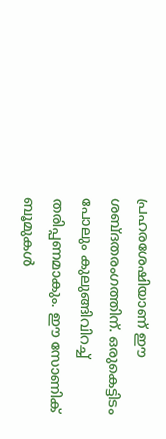പ്രഹരശേഷിയാണ് ഈ ശബ്ദതരംഗത്തിന്. ഒരുകെട്ടിടം പോലും കുലുങ്ങിവിറച്ച് തരിപ്പണമാകും. ഈ സോണിക് ബൂമുകള്‍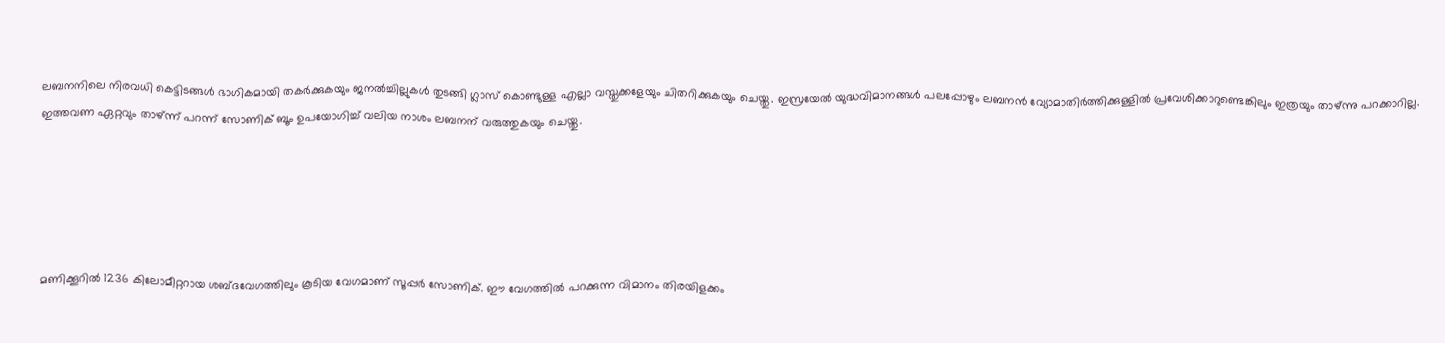ലബനനിലെ നിരവധി കെട്ടിടങ്ങള്‍ ഭാഗികമായി തകര്‍ക്കുകയും ജനല്‍ച്ചില്ലുകള്‍ തുടങ്ങി ഗ്ലാസ് കൊണ്ടുള്ള എല്ലാ വസ്തുക്കളേയും ചിതറിക്കുകയും ചെയ്തു. ഇസ്രയേല്‍ യുദ്ധവിമാനങ്ങള്‍ പലപ്പോഴും ലബനന്‍ വ്യോമാതിര്‍ത്തിക്കുള്ളില്‍ പ്രവേശിക്കാറുണ്ടെങ്കിലും ഇത്രയും താഴ്ന്നു പറക്കാറില്ല. ഇത്തവണ ഏറ്റവും താഴ്ന്ന് പറന്ന് സോണിക് ബൂം ഉപയോഗിച്ച് വലിയ നാശം ലബനന് വരുത്തുകയും ചെയ്തു.





മണിക്കൂറില്‍ 1236 കിലോമീറ്ററായ ശബ്ദവേഗത്തിലും കൂടിയ വേഗമാണ് സൂപ്പര്‍ സോണിക്. ഈ വേഗത്തില്‍ പറക്കുന്ന വിമാനം തിരയിളക്കം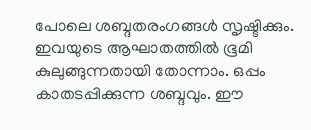പോലെ ശബ്ദതരംഗങ്ങള്‍ സൃഷ്ടിക്കും. ഇവയുടെ ആഘാതത്തില്‍ ഭൂമി കുലുങ്ങുന്നതായി തോന്നാം. ഒപ്പം കാതടപ്പിക്കുന്ന ശബ്ദവും. ഈ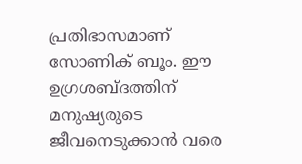പ്രതിഭാസമാണ് സോണിക് ബൂം. ഈ ഉഗ്രശബ്ദത്തിന് മനുഷ്യരുടെ ജീവനെടുക്കാന്‍ വരെ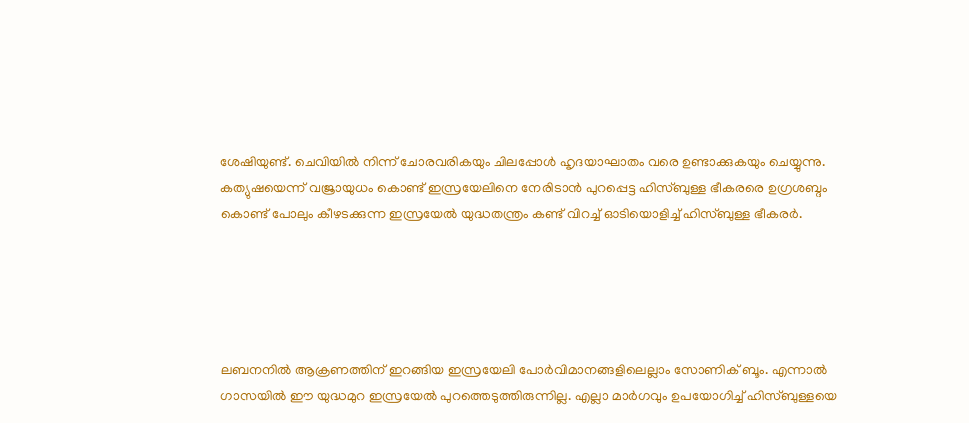ശേഷിയുണ്ട്. ചെവിയില്‍ നിന്ന് ചോരവരികയും ചിലപ്പോള്‍ ഹൃദയാഘാതം വരെ ഉണ്ടാക്കുകയും ചെയ്യുന്നു. കത്യുഷയെന്ന് വജ്രായുധം കൊണ്ട് ഇസ്രയേലിനെ നേരിടാന്‍ പുറപ്പെട്ട ഹിസ്ബുള്ള ഭീകരരെ ഉഗ്രശബ്ദം കൊണ്ട് പോലും കീഴടക്കുന്ന ഇസ്രയേല്‍ യുദ്ധതന്ത്രം കണ്ട് വിറച്ച് ഓടിയൊളിച്ച് ഹിസ്ബുള്ള ഭീകരര്‍.





ലബനനില്‍ ആക്രണത്തിന് ഇറങ്ങിയ ഇസ്രയേലി പോര്‍വിമാനങ്ങളിലെല്ലാം സോണിക് ബൂം. എന്നാല്‍ ഗാസയില്‍ ഈ യുദ്ധമുറ ഇസ്രയേല്‍ പുറത്തെടുത്തിരുന്നില്ല. എല്ലാ മാര്‍ഗവും ഉപയോഗിച്ച് ഹിസ്ബുള്ളയെ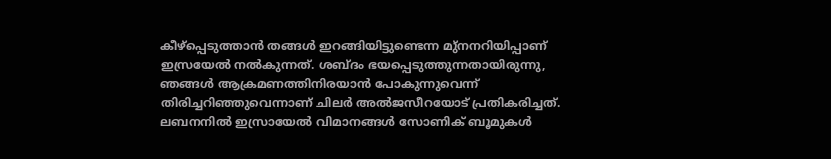കീഴ്‌പ്പെടുത്താന്‍ തങ്ങള്‍ ഇറങ്ങിയിട്ടുണ്ടെന്ന മു്‌നനറിയിപ്പാണ് ഇസ്രയേല്‍ നല്‍കുന്നത്. ശബ്ദം ഭയപ്പെടുത്തുന്നതായിരുന്നു, ഞങ്ങള്‍ ആക്രമണത്തിനിരയാന്‍ പോകുന്നുവെന്ന് തിരിച്ചറിഞ്ഞുവെന്നാണ് ചിലര്‍ അല്‍ജസീറയോട് പ്രതികരിച്ചത്. ലബനനില്‍ ഇസ്രായേല്‍ വിമാനങ്ങള്‍ സോണിക് ബൂമുകള്‍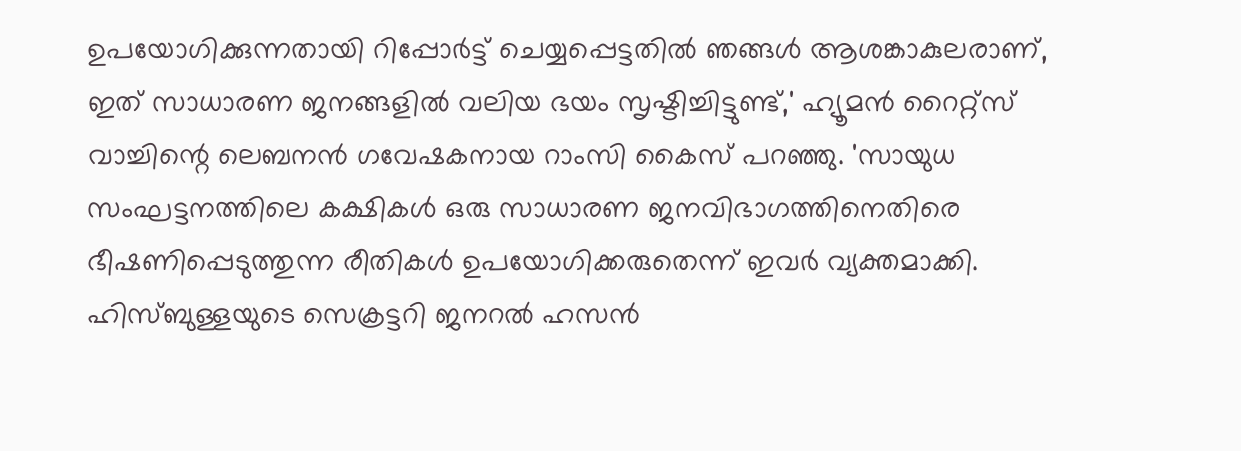ഉപയോഗിക്കുന്നതായി റിപ്പോര്‍ട്ട് ചെയ്യപ്പെട്ടതില്‍ ഞങ്ങള്‍ ആശങ്കാകുലരാണ്, ഇത് സാധാരണ ജനങ്ങളില്‍ വലിയ ഭയം സൃഷ്ടിച്ചിട്ടുണ്ട്,' ഹ്യൂമന്‍ റൈറ്റ്‌സ് വാച്ചിന്റെ ലെബനന്‍ ഗവേഷകനായ റാംസി കൈസ് പറഞ്ഞു. 'സായുധ സംഘട്ടനത്തിലെ കക്ഷികള്‍ ഒരു സാധാരണ ജനവിഭാഗത്തിനെതിരെ ഭീഷണിപ്പെടുത്തുന്ന രീതികള്‍ ഉപയോഗിക്കരുതെന്ന് ഇവര്‍ വ്യക്തമാക്കി. ഹിസ്ബുള്ളയുടെ സെക്രട്ടറി ജനറല്‍ ഹസന്‍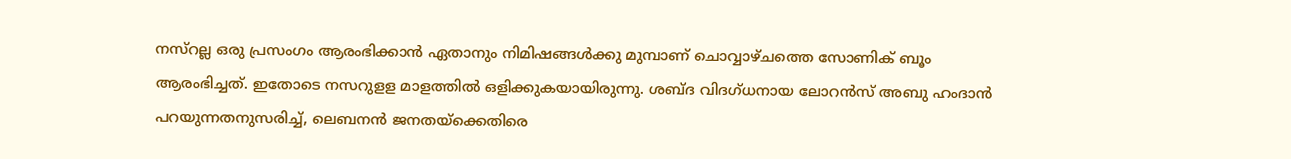നസ്‌റല്ല ഒരു പ്രസംഗം ആരംഭിക്കാന്‍ ഏതാനും നിമിഷങ്ങള്‍ക്കു മുമ്പാണ് ചൊവ്വാഴ്ചത്തെ സോണിക് ബൂം ആരംഭിച്ചത്. ഇതോടെ നസറുളള മാളത്തില്‍ ഒളിക്കുകയായിരുന്നു. ശബ്ദ വിദഗ്ധനായ ലോറന്‍സ് അബു ഹംദാന്‍ പറയുന്നതനുസരിച്ച്, ലെബനന്‍ ജനതയ്‌ക്കെതിരെ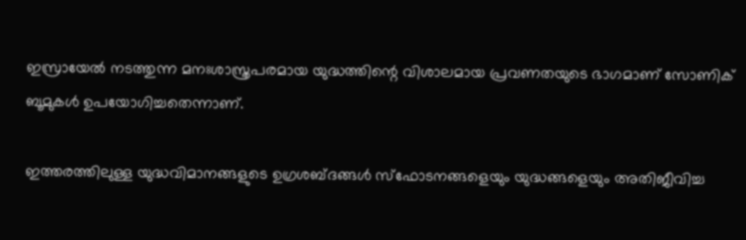ഇസ്രായേല്‍ നടത്തുന്ന മനഃശാസ്ത്രപരമായ യുദ്ധത്തിന്റെ വിശാലമായ പ്രവണതയുടെ ഭാഗമാണ് സോണിക് ബൂമുകള്‍ ഉപയോഗിച്ചതെന്നാണ്.

ഇത്തരത്തിലുള്ള യുദ്ധവിമാനങ്ങളുടെ ഉഗ്രശബ്ദങ്ങള്‍ സ്‌ഫോടനങ്ങളെയും യുദ്ധങ്ങളെയും അതിജീവിച്ച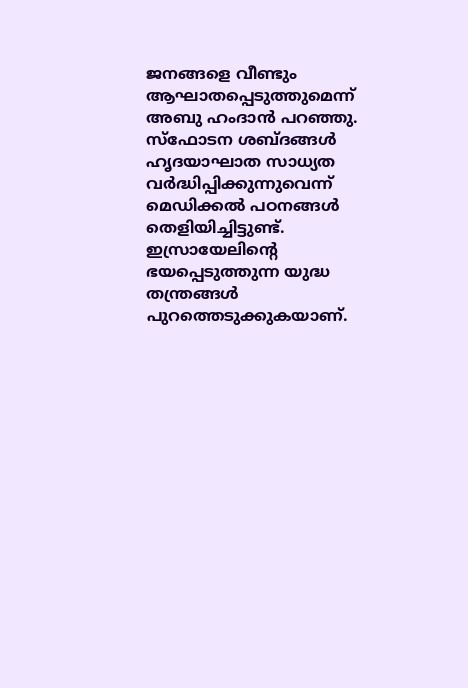ജനങ്ങളെ വീണ്ടും ആഘാതപ്പെടുത്തുമെന്ന് അബു ഹംദാന്‍ പറഞ്ഞു. സ്‌ഫോടന ശബ്ദങ്ങള്‍ ഹൃദയാഘാത സാധ്യത വര്‍ദ്ധിപ്പിക്കുന്നുവെന്ന് മെഡിക്കല്‍ പഠനങ്ങള്‍ തെളിയിച്ചിട്ടുണ്ട്. ഇസ്രായേലിന്റെ ഭയപ്പെടുത്തുന്ന യുദ്ധ തന്ത്രങ്ങള്‍ പുറത്തെടുക്കുകയാണ്.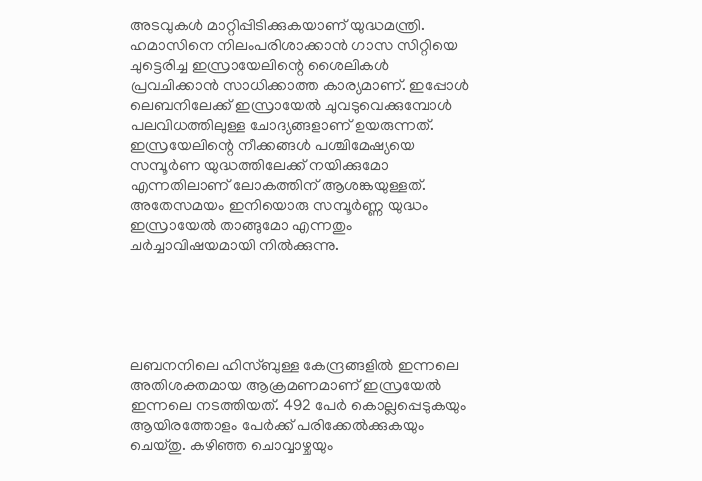അടവുകള്‍ മാറ്റിപ്പിടിക്കുകയാണ് യുദ്ധമന്ത്രി.
ഹമാസിനെ നിലംപരിശാക്കാന്‍ ഗാസ സിറ്റിയെ ചുട്ടെരിച്ച ഇസ്രായേലിന്റെ ശൈലികള്‍ പ്രവചിക്കാന്‍ സാധിക്കാത്ത കാര്യമാണ്. ഇപ്പോള്‍ ലെബനിലേക്ക് ഇസ്രായേല്‍ ചുവടുവെക്കുമ്പോള്‍ പലവിധത്തിലുള്ള ചോദ്യങ്ങളാണ് ഉയരുന്നത്. ഇസ്രയേലിന്റെ നീക്കങ്ങള്‍ പശ്ചിമേഷ്യയെ സമ്പൂര്‍ണ യുദ്ധത്തിലേക്ക് നയിക്കുമോ എന്നതിലാണ് ലോകത്തിന് ആശങ്കയുള്ളത്. അതേസമയം ഇനിയൊരു സമ്പൂര്‍ണ്ണ യുദ്ധം ഇസ്രായേല്‍ താങ്ങുമോ എന്നതും ചര്‍ച്ചാവിഷയമായി നില്‍ക്കുന്നു.





ലബനനിലെ ഹിസ്ബുള്ള കേന്ദ്രങ്ങളില്‍ ഇന്നലെ അതിശക്തമായ ആക്രമണമാണ് ഇസ്രയേല്‍ ഇന്നലെ നടത്തിയത്. 492 പേര്‍ കൊല്ലപ്പെടുകയും ആയിരത്തോളം പേര്‍ക്ക് പരിക്കേല്‍ക്കുകയും ചെയ്തു. കഴിഞ്ഞ ചൊവ്വാഴ്ചയും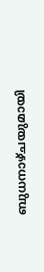ബുധനാഴ്ചയുമായി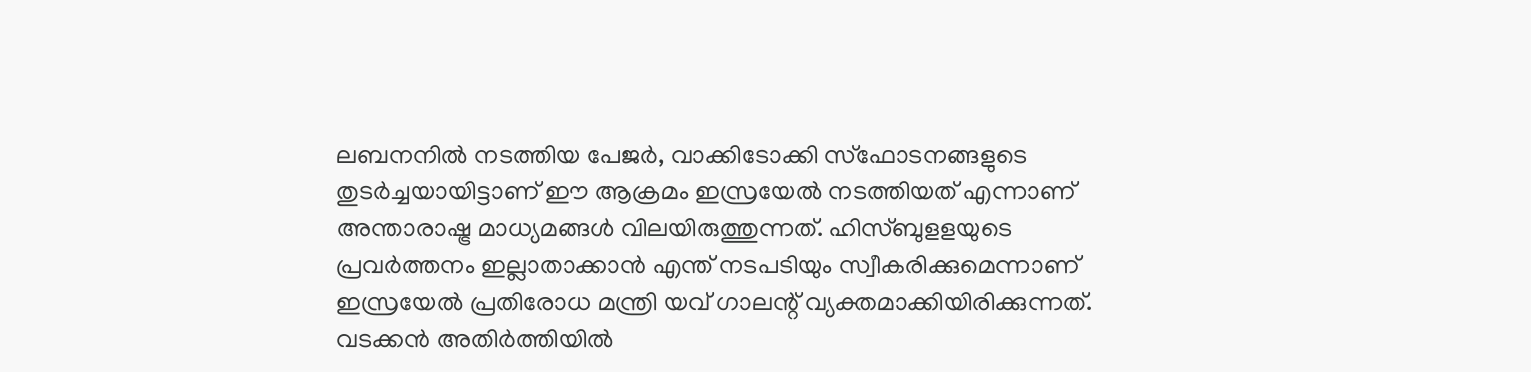ലബനനില്‍ നടത്തിയ പേജര്‍, വാക്കിടോക്കി സ്‌ഫോടനങ്ങളുടെ തുടര്‍ച്ചയായിട്ടാണ് ഈ ആക്രമം ഇസ്രയേല്‍ നടത്തിയത് എന്നാണ് അന്താരാഷ്ട്ര മാധ്യമങ്ങള്‍ വിലയിരുത്തുന്നത്. ഹിസ്ബുളളയുടെ പ്രവര്‍ത്തനം ഇല്ലാതാക്കാന്‍ എന്ത് നടപടിയും സ്വീകരിക്കുമെന്നാണ് ഇസ്രയേല്‍ പ്രതിരോധ മന്ത്രി യവ് ഗാലന്റ് വ്യക്തമാക്കിയിരിക്കുന്നത്. വടക്കന്‍ അതിര്‍ത്തിയില്‍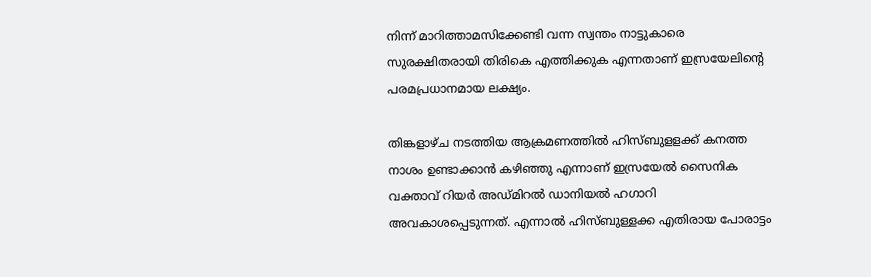നിന്ന് മാറിത്താമസിക്കേണ്ടി വന്ന സ്വന്തം നാട്ടുകാരെ സുരക്ഷിതരായി തിരികെ എത്തിക്കുക എന്നതാണ് ഇസ്രയേലിന്റെ പരമപ്രധാനമായ ലക്ഷ്യം.

തിങ്കളാഴ്ച നടത്തിയ ആക്രമണത്തില്‍ ഹിസ്ബുളളക്ക് കനത്ത നാശം ഉണ്ടാക്കാന്‍ കഴിഞ്ഞു എന്നാണ് ഇസ്രയേല്‍ സൈനിക വക്താവ് റിയര്‍ അഡ്മിറല്‍ ഡാനിയല്‍ ഹഗാറി അവകാശപ്പെടുന്നത്. എന്നാല്‍ ഹിസ്ബുള്ളക്ക എതിരായ പോരാട്ടം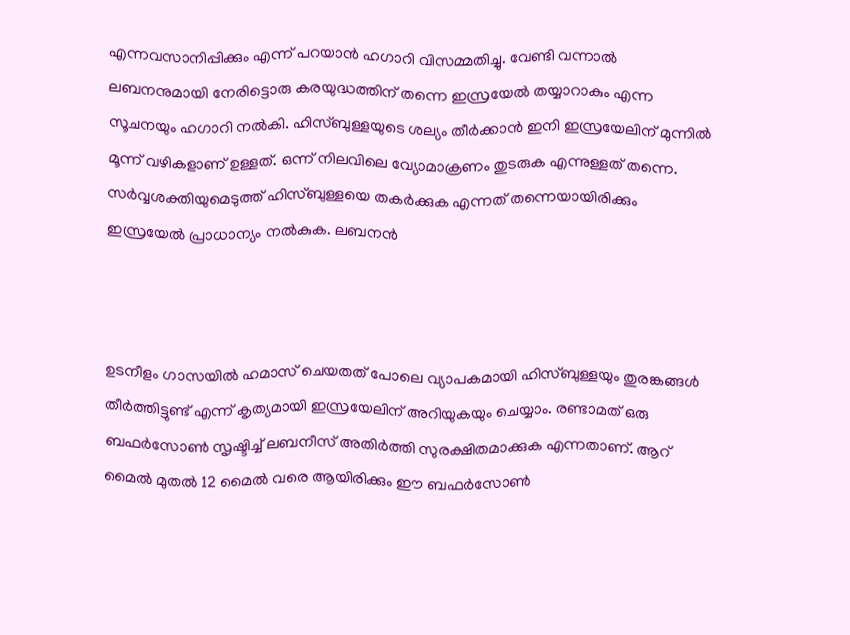എന്നവസാനിപ്പിക്കും എന്ന് പറയാന്‍ ഹഗാറി വിസമ്മതിച്ചു. വേണ്ടി വന്നാല്‍ ലബനനുമായി നേരിട്ടൊരു കരയുദ്ധത്തിന് തന്നെ ഇസ്രയേല്‍ തയ്യാറാകും എന്ന സൂചനയും ഹഗാറി നല്‍കി. ഹിസ്ബുള്ളയുടെ ശല്യം തീര്‍ക്കാന്‍ ഇനി ഇസ്രയേലിന് മുന്നില്‍ മൂന്ന് വഴികളാണ് ഉള്ളത്. ഒന്ന് നിലവിലെ വ്യോമാക്രണം തുടരുക എന്നുള്ളത് തന്നെ. സര്‍വ്വശക്തിയുമെടുത്ത് ഹിസ്ബുള്ളയെ തകര്‍ക്കുക എന്നത് തന്നെയായിരിക്കും ഇസ്രയേല്‍ പ്രാധാന്യം നല്‍കുക. ലബനന്‍



ഉടനീളം ഗാസയില്‍ ഹമാസ് ചെയതത് പോലെ വ്യാപകമായി ഹിസ്ബുള്ളയും തുരങ്കങ്ങള്‍ തീര്‍ത്തിട്ടുണ്ട് എന്ന് കൃത്യമായി ഇസ്രയേലിന് അറിയുകയും ചെയ്യാം. രണ്ടാമത് ഒരു ബഫര്‍സോണ്‍ സൃഷ്ടിച്ച് ലബനീസ് അതിര്‍ത്തി സുരക്ഷിതമാക്കുക എന്നതാണ്. ആറ് മൈല്‍ മുതല്‍ 12 മൈല്‍ വരെ ആയിരിക്കും ഈ ബഫര്‍സോണ്‍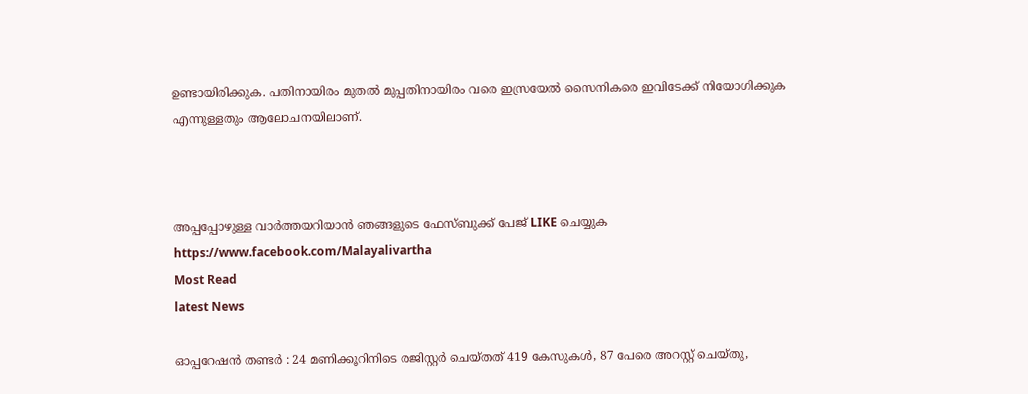ഉണ്ടായിരിക്കുക. പതിനായിരം മുതല്‍ മുപ്പതിനായിരം വരെ ഇസ്രയേല്‍ സൈനികരെ ഇവിടേക്ക് നിയോഗിക്കുക എന്നുള്ളതും ആലോചനയിലാണ്.



അപ്പപ്പോഴുള്ള വാര്‍ത്തയറിയാന്‍ ഞങ്ങളുടെ ഫേസ്‌ബുക്ക്‌ പേജ് LIKE ചെയ്യുക
https://www.facebook.com/Malayalivartha
Most Read
latest News

ഓപ്പറേഷന്‍ തണ്ടർ : 24 മണിക്കൂറിനിടെ രജിസ്റ്റർ ചെയ്തത് 419 കേസുകൾ, 87 പേരെ അറസ്റ്റ് ചെയ്തു,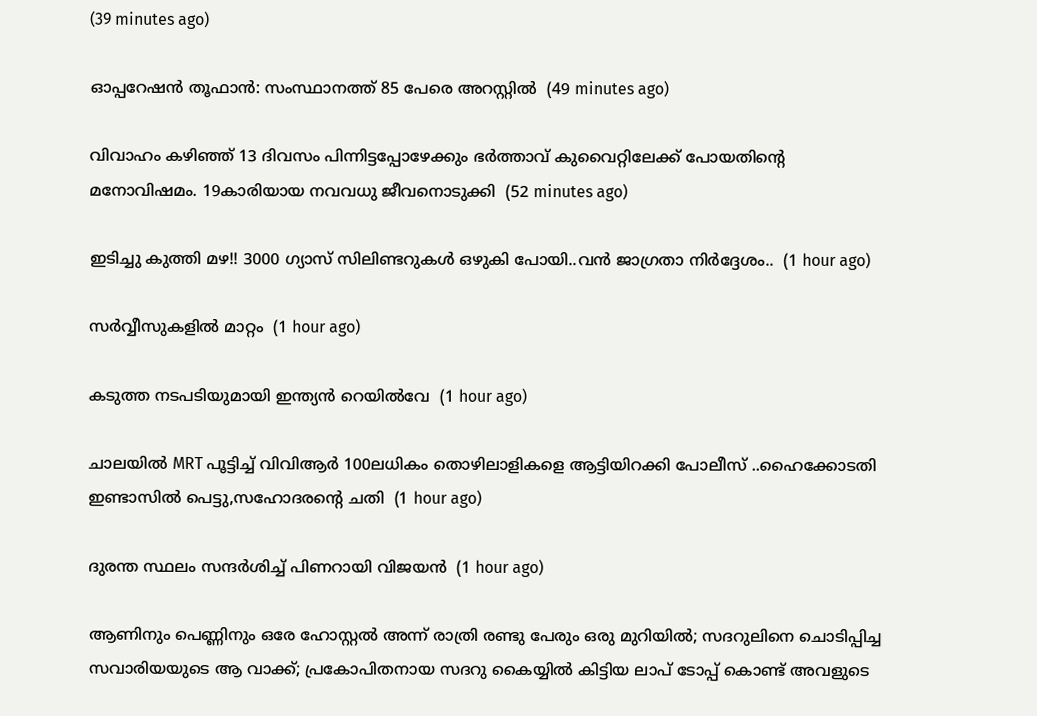(39 minutes ago)

ഓപ്പറേഷന്‍ തൂഫാന്‍: സംസ്ഥാനത്ത് 85 പേരെ അറസ്റ്റില്‍  (49 minutes ago)

വിവാഹം കഴിഞ്ഞ് 13 ദിവസം പിന്നിട്ടപ്പോഴേക്കും ഭർത്താവ് കുവൈറ്റിലേക്ക് പോയതിന്റെ മനോവിഷമം. 19കാരിയായ നവവധു ജീവനൊടുക്കി  (52 minutes ago)

ഇടിച്ചു കുത്തി മഴ!! 3000 ഗ്യാസ് സിലിണ്ടറുകൾ ഒഴുകി പോയി..വൻ ജാഗ്രതാ നിർദ്ദേശം..  (1 hour ago)

സ‍‍ര്‍വ്വീസുകളിൽ മാറ്റം  (1 hour ago)

കടുത്ത നടപടിയുമായി ഇന്ത്യന്‍ റെയില്‍വേ  (1 hour ago)

ചാലയിൽ MRT പൂട്ടിച്ച് വിവിആർ 100ലധികം തൊഴിലാളികളെ ആട്ടിയിറക്കി പോലീസ് ..ഹൈക്കോടതി ഇണ്ടാസിൽ പെട്ടു,സഹോദരന്റെ ചതി  (1 hour ago)

ദുരന്ത സ്ഥലം സന്ദർശിച്ച് പിണറായി വിജയൻ  (1 hour ago)

ആണിനും പെണ്ണിനും ഒരേ ഹോസ്റ്റൽ അന്ന് രാത്രി രണ്ടു പേരും ഒരു മുറിയിൽ; സദറുലിനെ ചൊടിപ്പിച്ച സവാരിയയുടെ ആ വാക്ക്; പ്രകോപിതനായ സദറു കൈയ്യിൽ കിട്ടിയ ലാപ് ടോപ്പ് കൊണ്ട് അവളുടെ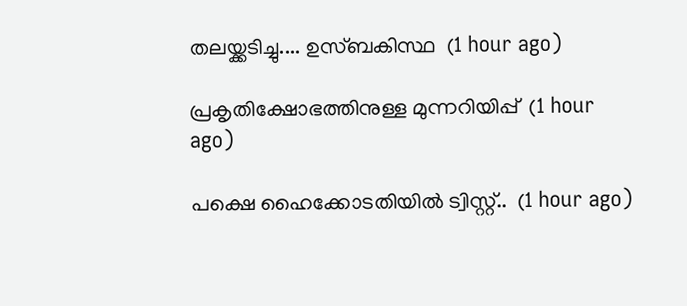തലയ്ക്കടിച്ചു.... ഉസ്ബകിസ്ഥ  (1 hour ago)

പ്രകൃതിക്ഷോഭത്തിനുള്ള മുന്നറിയിപ്പ്  (1 hour ago)

പക്ഷെ ഹൈക്കോടതിയിൽ ട്വിസ്റ്റ്..  (1 hour ago)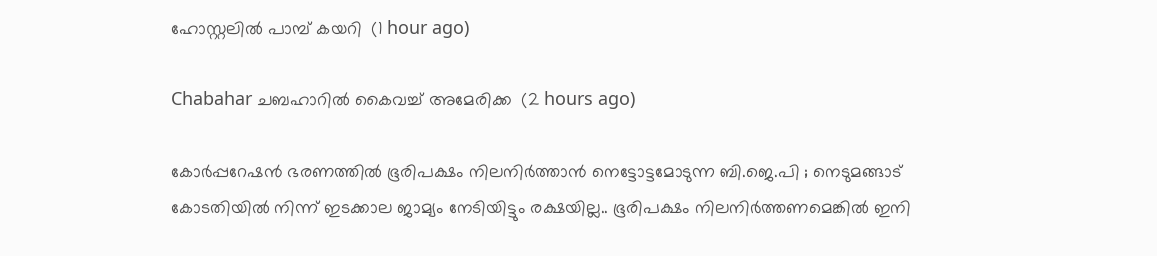ഹോസ്റ്റലില്‍ പാമ്പ് കയറി  (1 hour ago)

Chabahar ചബഹാറിൽ കൈവച്ച് അമേരിക്ക  (2 hours ago)

കോര്‍പ്പറേഷന്‍ ഭരണത്തില്‍ ഭൂരിപക്ഷം നിലനിര്‍ത്താന്‍ നെട്ടോട്ടമോടുന്ന ബി.ജെ.പി ; നെടുമങ്ങാട് കോടതിയിൽ നിന്ന് ഇടക്കാല ജാമ്യം നേടിയിട്ടും രക്ഷയില്ല.. ഭൂരിപക്ഷം നിലനിർത്തണമെങ്കിൽ ഇനി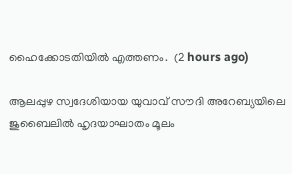ഹൈക്കോടതിയിൽ എത്തണം.  (2 hours ago)

ആലപ്പുഴ സ്വദേശിയായ യുവാവ് സൗദി അറേബ്യയിലെ ജുബൈലിൽ ഹൃദയാഘാതം മൂലം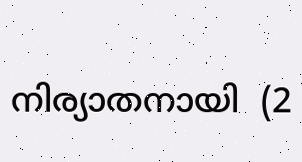നിര്യാതനായി  (2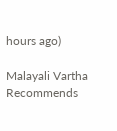hours ago)

Malayali Vartha Recommends